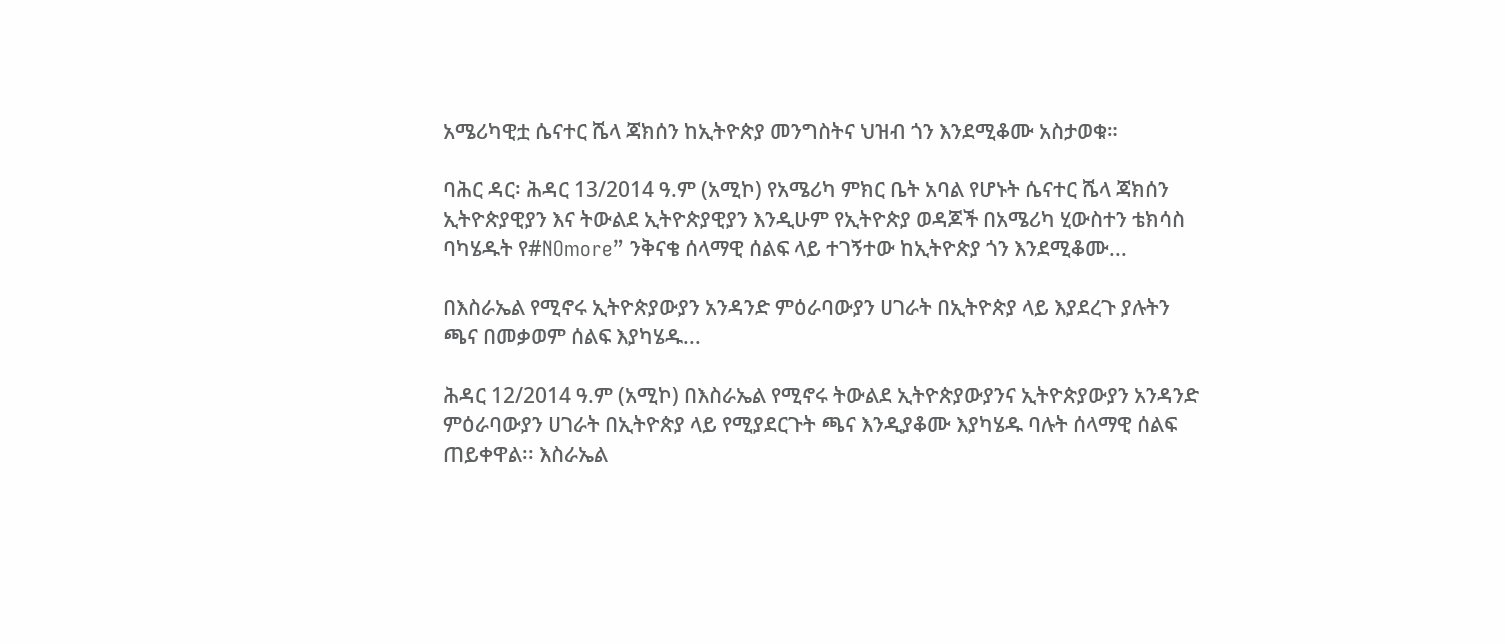አሜሪካዊቷ ሴናተር ሼላ ጃክሰን ከኢትዮጵያ መንግስትና ህዝብ ጎን እንደሚቆሙ አስታወቁ።

ባሕር ዳር፡ ሕዳር 13/2014 ዓ.ም (አሚኮ) የአሜሪካ ምክር ቤት አባል የሆኑት ሴናተር ሼላ ጃክሰን ኢትዮጵያዊያን እና ትውልደ ኢትዮጵያዊያን እንዲሁም የኢትዮጵያ ወዳጆች በአሜሪካ ሂውስተን ቴክሳስ ባካሄዱት የ#NOmore” ንቅናቄ ሰላማዊ ሰልፍ ላይ ተገኝተው ከኢትዮጵያ ጎን እንደሚቆሙ...

በእስራኤል የሚኖሩ ኢትዮጵያውያን አንዳንድ ምዕራባውያን ሀገራት በኢትዮጵያ ላይ እያደረጉ ያሉትን ጫና በመቃወም ሰልፍ እያካሄዱ...

ሕዳር 12/2014 ዓ.ም (አሚኮ) በእስራኤል የሚኖሩ ትውልደ ኢትዮጵያውያንና ኢትዮጵያውያን አንዳንድ ምዕራባውያን ሀገራት በኢትዮጵያ ላይ የሚያደርጉት ጫና እንዲያቆሙ እያካሄዱ ባሉት ሰላማዊ ሰልፍ ጠይቀዋል፡፡ እስራኤል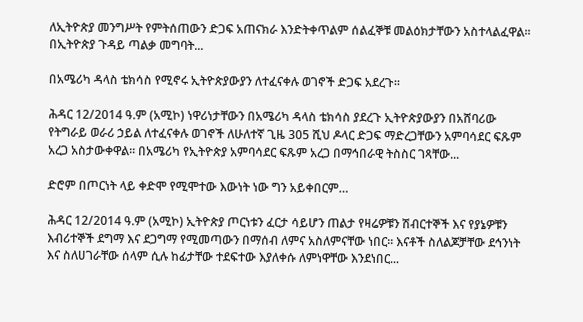ለኢትዮጵያ መንግሥት የምትሰጠውን ድጋፍ አጠናክራ እንድትቀጥልም ሰልፈኞቹ መልዕክታቸውን አስተላልፈዋል፡፡ በኢትዮጵያ ጉዳይ ጣልቃ መግባት...

በአሜሪካ ዳላስ ቴክሳስ የሚኖሩ ኢትዮጵያውያን ለተፈናቀሉ ወገኖች ድጋፍ አደረጉ፡፡

ሕዳር 12/2014 ዓ.ም (አሚኮ) ነዋሪነታቸውን በአሜሪካ ዳላስ ቴክሳስ ያደረጉ ኢትዮጵያውያን በአሸባሪው የትግራይ ወራሪ ኃይል ለተፈናቀሉ ወገኖች ለሁለተኛ ጊዜ 305 ሺህ ዶላር ድጋፍ ማድረጋቸውን አምባሳደር ፍጹም አረጋ አስታውቀዋል፡፡ በአሜሪካ የኢትዮጵያ አምባሳደር ፍጹም አረጋ በማኅበራዊ ትስስር ገጻቸው...

ድሮም በጦርነት ላይ ቀድሞ የሚሞተው እውነት ነው ግን አይቀበርም…

ሕዳር 12/2014 ዓ.ም (አሚኮ) ኢትዮጵያ ጦርነቱን ፈርታ ሳይሆን ጠልታ የዛሬዎቹን ሽብርተኞች እና የያኔዎቹን እብሪተኞች ደግማ እና ደጋግማ የሚመጣውን በማሰብ ለምና አስለምናቸው ነበር፡፡ እናቶች ስለልጆቻቸው ደኅንነት እና ስለሀገራቸው ሰላም ሲሉ ከፊታቸው ተደፍተው እያለቀሱ ለምነዋቸው እንደነበር...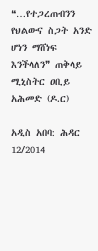❝…የተጋረጠብንን የህልውና ስጋት አንድ ሆነን ማሸነፍ እንችላለን❞ ጠቅላይ ሚኒስትር ዐቢይ አሕመድ (ዶ.ር)

አዲስ አበባ: ሕዳር 12/2014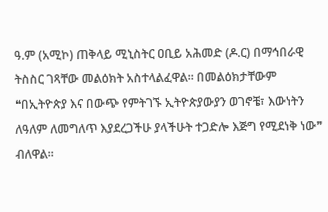ዓ.ም (አሚኮ) ጠቅላይ ሚኒስትር ዐቢይ አሕመድ (ዶ.ር) በማኅበራዊ ትስስር ገጻቸው መልዕክት አስተላልፈዋል። በመልዕክታቸውም ❝በኢትዮጵያ እና በውጭ የምትገኙ ኢትዮጵያውያን ወገኖቼ፣ እውነትን ለዓለም ለመግለጥ እያደረጋችሁ ያላችሁት ተጋድሎ እጅግ የሚደነቅ ነው❞ ብለዋል።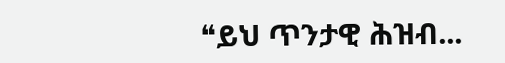❝ይህ ጥንታዊ ሕዝብ...